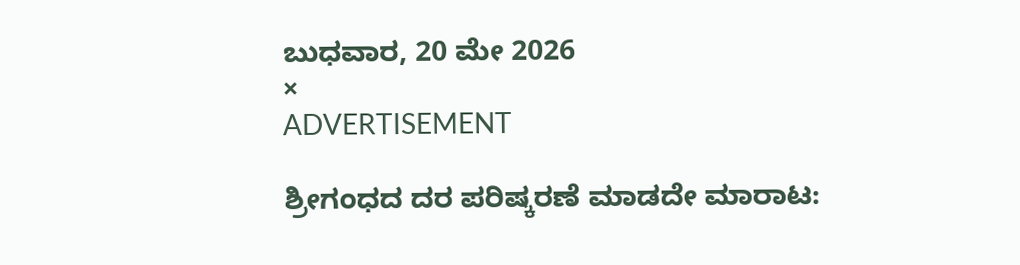ಬುಧವಾರ, 20 ಮೇ 2026
×
ADVERTISEMENT

ಶ್ರೀಗಂಧದ ದರ ಪರಿಷ್ಕರಣೆ ಮಾಡದೇ ಮಾರಾಟ: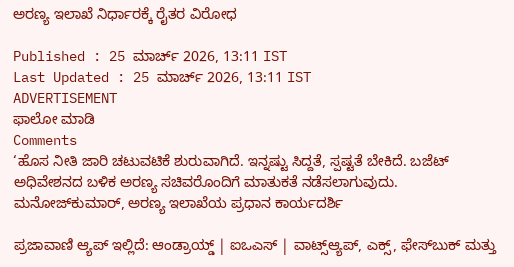ಅರಣ್ಯ ಇಲಾಖೆ ನಿರ್ಧಾರಕ್ಕೆ ರೈತರ ವಿರೋಧ

Published : 25 ಮಾರ್ಚ್ 2026, 13:11 IST
Last Updated : 25 ಮಾರ್ಚ್ 2026, 13:11 IST
ADVERTISEMENT
ಫಾಲೋ ಮಾಡಿ
Comments
‘ಹೊಸ ನೀತಿ ಜಾರಿ ಚಟುವಟಿಕೆ ಶುರುವಾಗಿದೆ. ಇನ್ನಷ್ಟು ಸಿದ್ದತೆ, ಸ್ಪಷ್ಟತೆ ಬೇಕಿದೆ. ಬಜೆಟ್‌ ಅಧಿವೇಶನದ ಬಳಿಕ ಅರಣ್ಯ ಸಚಿವರೊಂದಿಗೆ ಮಾತುಕತೆ ನಡೆಸಲಾಗುವುದು.
ಮನೋಜ್‌ಕುಮಾರ್, ಅರಣ್ಯ ಇಲಾಖೆಯ ಪ್ರಧಾನ ಕಾರ್ಯದರ್ಶಿ

ಪ್ರಜಾವಾಣಿ ಆ್ಯಪ್ ಇಲ್ಲಿದೆ: ಆಂಡ್ರಾಯ್ಡ್ | ಐಒಎಸ್ | ವಾಟ್ಸ್ಆ್ಯಪ್, ಎಕ್ಸ್, ಫೇಸ್‌ಬುಕ್ ಮತ್ತು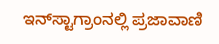ಇನ್‌ಸ್ಟಾಗ್ರಾಂನಲ್ಲಿ ಪ್ರಜಾವಾಣಿ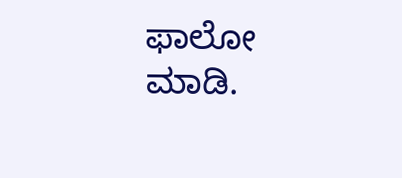ಫಾಲೋ ಮಾಡಿ.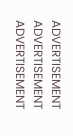ADVERTISEMENT
ADVERTISEMENT
ADVERTISEMENT